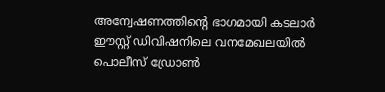അന്വേഷണത്തിന്റെ ഭാഗമായി കടലാര്‍ ഈസ്റ്റ് ഡിവിഷനിലെ വനമേഖലയില്‍ പൊലീസ് ഡ്രോണ്‍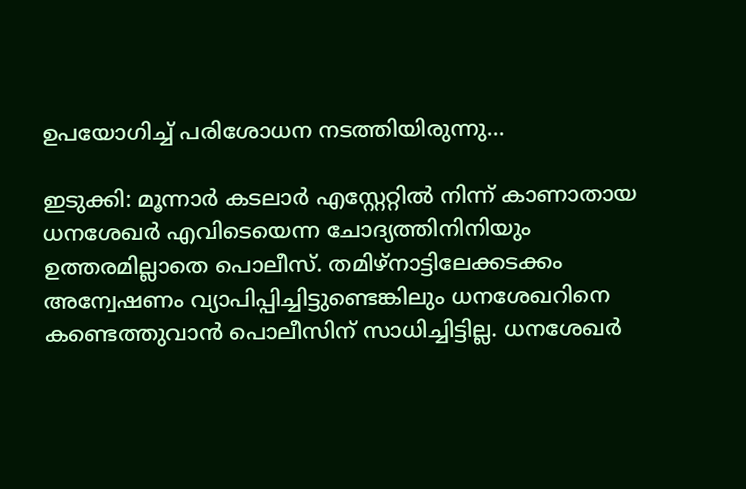ഉപയോഗിച്ച് പരിശോധന നടത്തിയിരുന്നു...

ഇടുക്കി: മൂന്നാർ കടലാർ എസ്റ്റേറ്റിൽ നിന്ന് കാണാതായ ധനശേഖർ എവിടെയെന്ന ചോദ്യത്തിനിനിയും ഉത്തരമില്ലാതെ പൊലീസ്. തമിഴ്നാട്ടിലേക്കടക്കം അന്വേഷണം വ്യാപിപ്പിച്ചിട്ടുണ്ടെങ്കിലും ധനശേഖറിനെ കണ്ടെത്തുവാൻ പൊലീസിന് സാധിച്ചിട്ടില്ല. ധനശേഖർ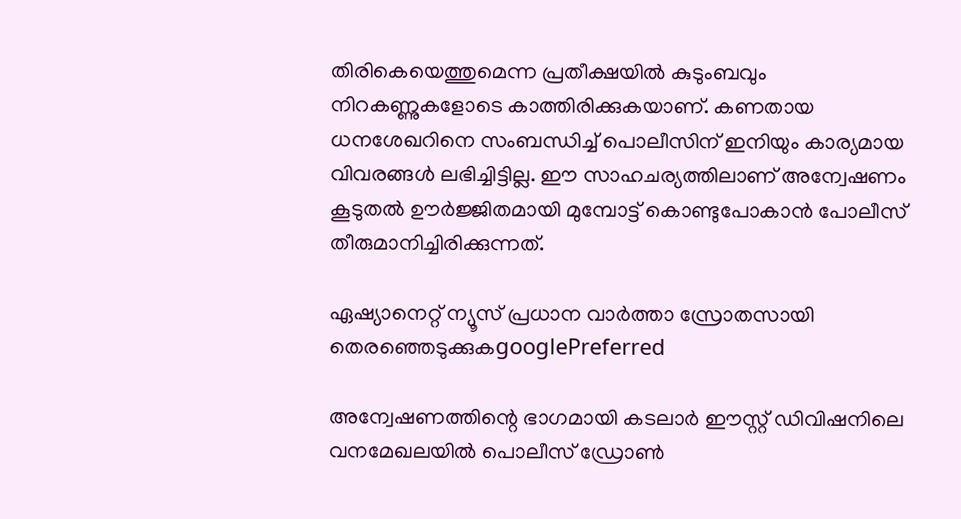തിരികെയെത്തുമെന്ന പ്രതീക്ഷയിൽ കുടുംബവും നിറകണ്ണുകളോടെ കാത്തിരിക്കുകയാണ്. കണതായ ധനശേഖറിനെ സംബന്ധിച്ച് പൊലീസിന് ഇനിയും കാര്യമായ വിവരങ്ങള്‍ ലഭിച്ചിട്ടില്ല. ഈ സാഹചര്യത്തിലാണ് അന്വേഷണം കൂടുതല്‍ ഊര്‍ജ്ജിതമായി മുമ്പോട്ട് കൊണ്ടുപോകാന്‍ പോലീസ് തീരുമാനിച്ചിരിക്കുന്നത്.

ഏഷ്യാനെറ്റ് ന്യൂസ് പ്രധാന വാർത്താ സ്രോതസായി തെരഞ്ഞെടുക്കുകgooglePreferred

അന്വേഷണത്തിന്റെ ഭാഗമായി കടലാര്‍ ഈസ്റ്റ് ഡിവിഷനിലെ വനമേഖലയില്‍ പൊലീസ് ഡ്രോണ്‍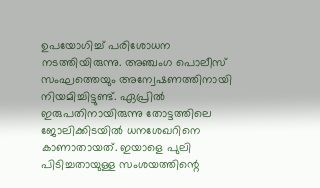ഉപയോഗിച്ച് പരിശോധന നടത്തിയിരുന്നു. അഞ്ചംഗ പൊലീസ് സംഘത്തെയും അന്വേഷണത്തിനായി നിയമിച്ചിട്ടുണ്ട്. ഏപ്രിൽ ഇരുപതിനായിരുന്നു തോട്ടത്തിലെ ജോലിക്കിടയില്‍ ധനശേഖറിനെ കാണാതായത്. ഇയാളെ പുലി പിടിച്ചതായുള്ള സംശയത്തിന്റെ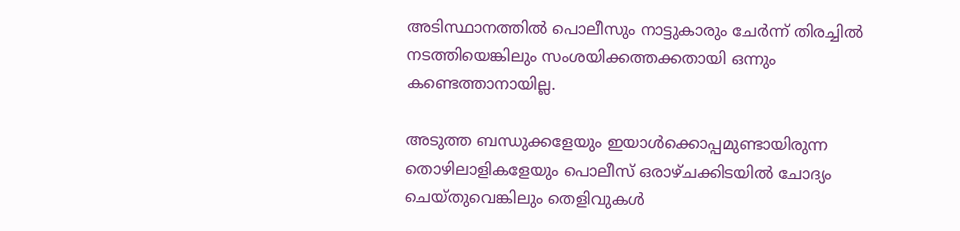അടിസ്ഥാനത്തില്‍ പൊലീസും നാട്ടുകാരും ചേര്‍ന്ന് തിരച്ചില്‍ നടത്തിയെങ്കിലും സംശയിക്കത്തക്കതായി ഒന്നും കണ്ടെത്താനായില്ല.

അടുത്ത ബന്ധുക്കളേയും ഇയാള്‍ക്കൊപ്പമുണ്ടായിരുന്ന തൊഴിലാളികളേയും പൊലീസ് ഒരാഴ്ചക്കിടയില്‍ ചോദ്യം ചെയ്തുവെങ്കിലും തെളിവുകള്‍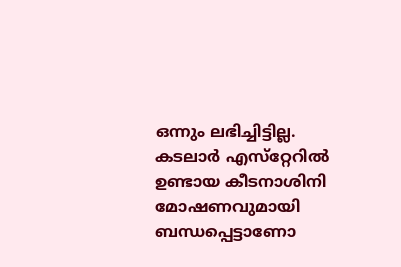ഒന്നും ലഭിച്ചിട്ടില്ല. കടലാര്‍ എസ്‌റ്റേറില്‍ ഉണ്ടായ കീടനാശിനി മോഷണവുമായി ബന്ധപ്പെട്ടാണോ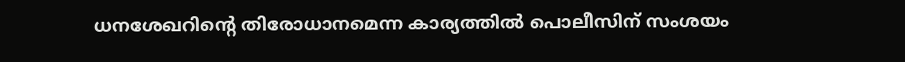ധനശേഖറിന്റെ തിരോധാനമെന്ന കാര്യത്തില്‍ പൊലീസിന് സംശയം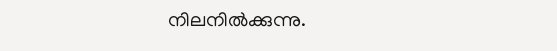നിലനില്‍ക്കുന്നു.